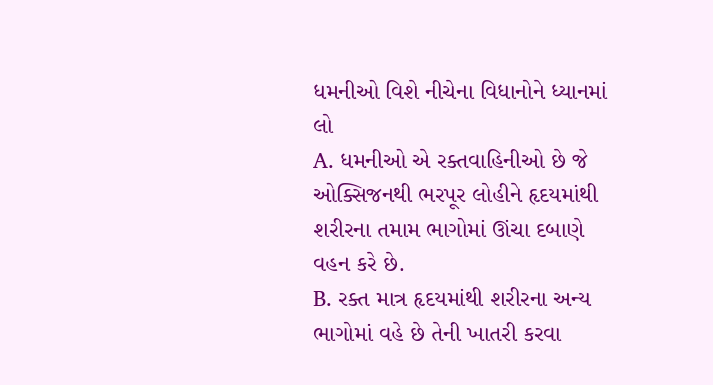ધમનીઓ વિશે નીચેના વિધાનોને ધ્યાનમાં લો
A. ધમનીઓ એ રક્તવાહિનીઓ છે જે ઓક્સિજનથી ભરપૂર લોહીને હૃદયમાંથી શરીરના તમામ ભાગોમાં ઊંચા દબાણે વહન કરે છે.
B. રક્ત માત્ર હૃદયમાંથી શરીરના અન્ય ભાગોમાં વહે છે તેની ખાતરી કરવા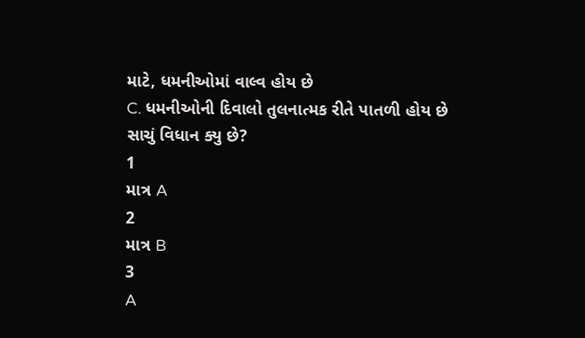માટે, ધમનીઓમાં વાલ્વ હોય છે
C. ધમનીઓની દિવાલો તુલનાત્મક રીતે પાતળી હોય છે
સાચું વિધાન ક્યુ છે?
1
માત્ર A
2
માત્ર B
3
A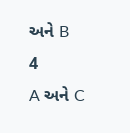અને B
4
A અને C